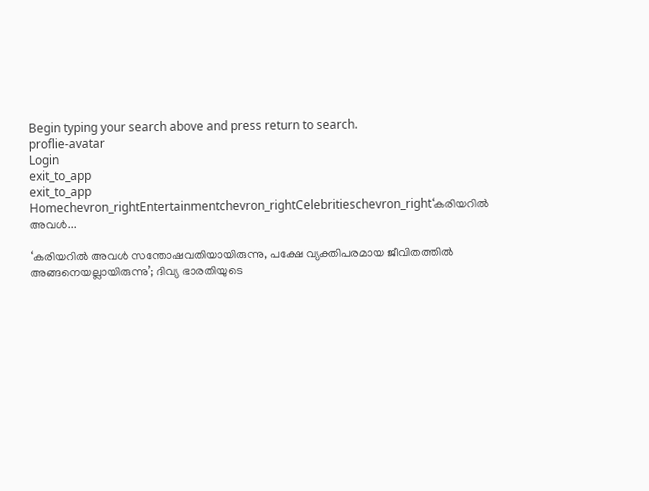Begin typing your search above and press return to search.
proflie-avatar
Login
exit_to_app
exit_to_app
Homechevron_rightEntertainmentchevron_rightCelebritieschevron_right‘കരിയറിൽ അവൾ...

‘കരിയറിൽ അവൾ സന്തോഷവതിയായിരുന്നു, പക്ഷേ വ്യക്തിപരമായ ജീവിതത്തിൽ അങ്ങനെയല്ലായിരുന്നു’; ദിവ്യ ഭാരതിയുടെ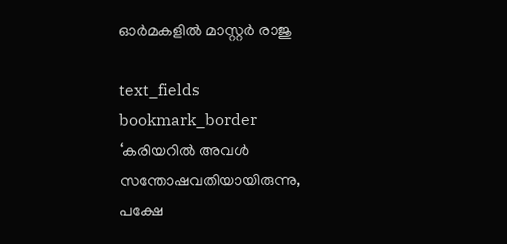ഓർമകളിൽ മാസ്റ്റർ രാജു

text_fields
bookmark_border
‘കരിയറിൽ അവൾ സന്തോഷവതിയായിരുന്നു, പക്ഷേ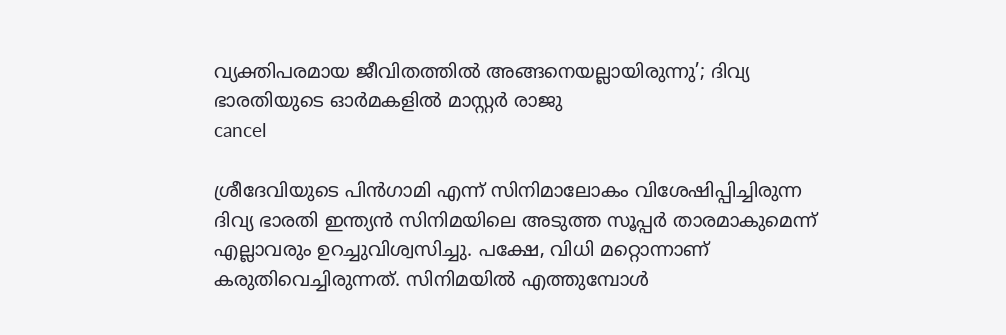വ്യക്തിപരമായ ജീവിതത്തിൽ അങ്ങനെയല്ലായിരുന്നു’; ദിവ്യ ഭാരതിയുടെ ഓർമകളിൽ മാസ്റ്റർ രാജു
cancel

ശ്രീദേവിയുടെ പിൻഗാമി എന്ന് സിനിമാലോകം വിശേഷിപ്പിച്ചിരുന്ന ദിവ്യ ഭാരതി ഇന്ത്യൻ സിനിമയിലെ അടുത്ത സൂപ്പർ താരമാകുമെന്ന് എല്ലാവരും ഉറച്ചുവിശ്വസിച്ചു. പക്ഷേ, വിധി മറ്റൊന്നാണ് കരുതിവെച്ചിരുന്നത്. സിനിമയിൽ എത്തുമ്പോൾ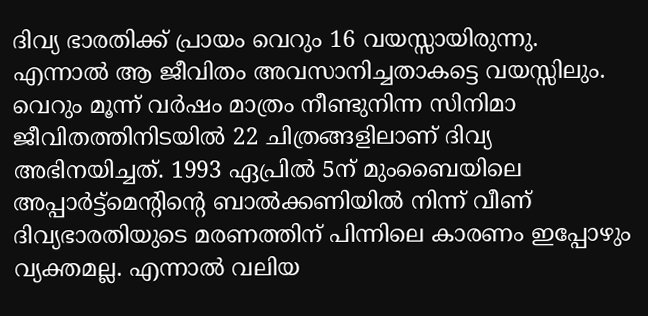ദിവ്യ ഭാരതിക്ക് പ്രായം വെറും 16 വയസ്സായിരുന്നു. എന്നാൽ ആ ജീവിതം അവസാനിച്ചതാകട്ടെ വയസ്സിലും. വെറും മൂന്ന് വർഷം മാത്രം നീണ്ടുനിന്ന സിനിമാ ജീവിതത്തിനിടയിൽ 22 ചിത്രങ്ങളിലാണ് ദിവ്യ അഭിനയിച്ചത്. 1993 ഏപ്രിൽ 5ന് മുംബൈയിലെ അപ്പാർട്ട്‌മെന്റിന്റെ ബാൽക്കണിയിൽ നിന്ന് വീണ് ദിവ്യഭാരതിയുടെ മരണത്തിന് പിന്നിലെ കാരണം ഇപ്പോഴും വ്യക്തമല്ല. എന്നാൽ വലിയ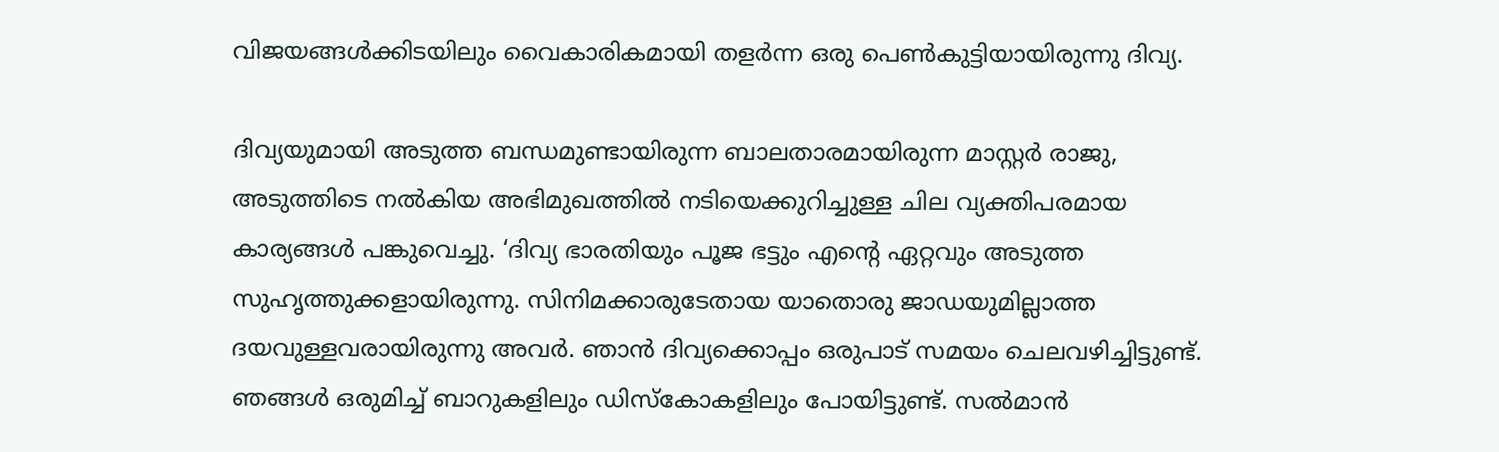വിജയങ്ങൾക്കിടയിലും വൈകാരികമായി തളർന്ന ഒരു പെൺകുട്ടിയായിരുന്നു ദിവ്യ.

ദിവ്യയുമായി അടുത്ത ബന്ധമുണ്ടായിരുന്ന ബാലതാരമായിരുന്ന മാസ്റ്റർ രാജു, അടുത്തിടെ നൽകിയ അഭിമുഖത്തിൽ നടിയെക്കുറിച്ചുള്ള ചില വ്യക്തിപരമായ കാര്യങ്ങൾ പങ്കുവെച്ചു. ‘ദിവ്യ ഭാരതിയും പൂജ ഭട്ടും എന്റെ ഏറ്റവും അടുത്ത സുഹൃത്തുക്കളായിരുന്നു. സിനിമക്കാരുടേതായ യാതൊരു ജാഡയുമില്ലാത്ത ദയവുള്ളവരായിരുന്നു അവർ. ഞാൻ ദിവ്യക്കൊപ്പം ഒരുപാട് സമയം ചെലവഴിച്ചിട്ടുണ്ട്. ഞങ്ങൾ ഒരുമിച്ച് ബാറുകളിലും ഡിസ്കോകളിലും പോയിട്ടുണ്ട്. സൽമാൻ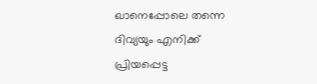ഖാനെപ്പോലെ തന്നെ ദിവ്യയും എനിക്ക് പ്രിയപ്പെട്ട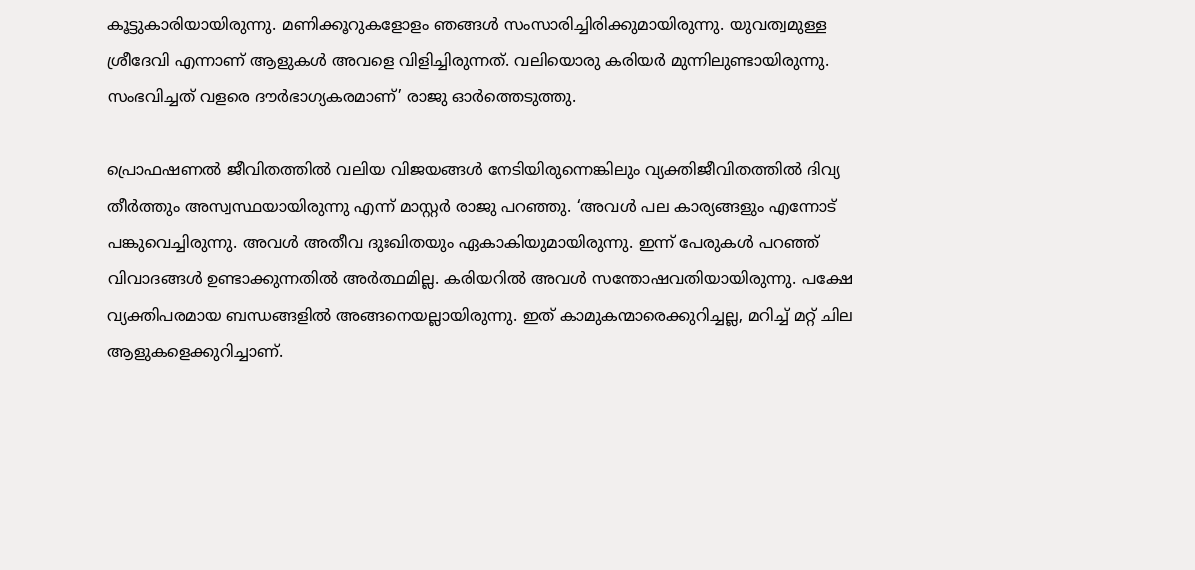കൂട്ടുകാരിയായിരുന്നു. മണിക്കൂറുകളോളം ഞങ്ങൾ സംസാരിച്ചിരിക്കുമായിരുന്നു. യുവത്വമുള്ള ശ്രീദേവി എന്നാണ് ആളുകൾ അവളെ വിളിച്ചിരുന്നത്. വലിയൊരു കരിയർ മുന്നിലുണ്ടായിരുന്നു. സംഭവിച്ചത് വളരെ ദൗർഭാഗ്യകരമാണ്’ രാജു ഓർത്തെടുത്തു.

പ്രൊഫഷണൽ ജീവിതത്തിൽ വലിയ വിജയങ്ങൾ നേടിയിരുന്നെങ്കിലും വ്യക്തിജീവിതത്തിൽ ദിവ്യ തീർത്തും അസ്വസ്ഥയായിരുന്നു എന്ന് മാസ്റ്റർ രാജു പറഞ്ഞു. ‘അവൾ പല കാര്യങ്ങളും എന്നോട് പങ്കുവെച്ചിരുന്നു. അവൾ അതീവ ദുഃഖിതയും ഏകാകിയുമായിരുന്നു. ഇന്ന് പേരുകൾ പറഞ്ഞ് വിവാദങ്ങൾ ഉണ്ടാക്കുന്നതിൽ അർത്ഥമില്ല. കരിയറിൽ അവൾ സന്തോഷവതിയായിരുന്നു. പക്ഷേ വ്യക്തിപരമായ ബന്ധങ്ങളിൽ അങ്ങനെയല്ലായിരുന്നു. ഇത് കാമുകന്മാരെക്കുറിച്ചല്ല, മറിച്ച് മറ്റ് ചില ആളുകളെക്കുറിച്ചാണ്.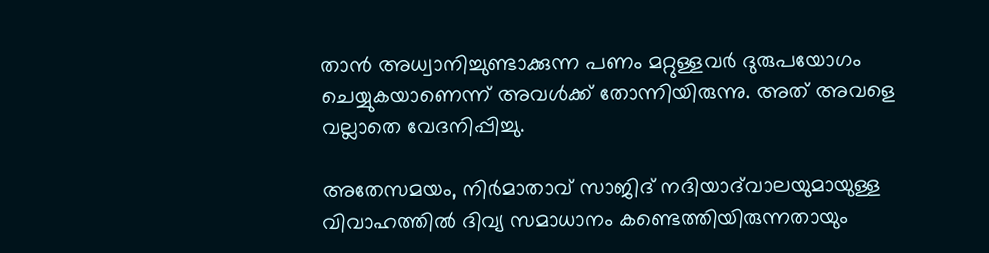താൻ അധ്വാനിച്ചുണ്ടാക്കുന്ന പണം മറ്റുള്ളവർ ദുരുപയോഗം ചെയ്യുകയാണെന്ന് അവൾക്ക് തോന്നിയിരുന്നു. അത് അവളെ വല്ലാതെ വേദനിപ്പിച്ചു.

അതേസമയം, നിർമാതാവ് സാജിദ് നദിയാദ്‌വാലയുമായുള്ള വിവാഹത്തിൽ ദിവ്യ സമാധാനം കണ്ടെത്തിയിരുന്നതായും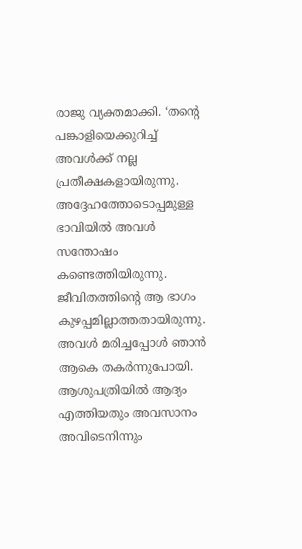രാജു വ്യക്തമാക്കി. ‘തന്റെ പങ്കാളിയെക്കുറിച്ച് അവൾക്ക് നല്ല പ്രതീക്ഷകളായിരുന്നു. അദ്ദേഹത്തോടൊപ്പമുള്ള ഭാവിയിൽ അവൾ സന്തോഷം കണ്ടെത്തിയിരുന്നു. ജീവിതത്തിന്റെ ആ ഭാഗം കുഴപ്പമില്ലാത്തതായിരുന്നു. അവൾ മരിച്ചപ്പോൾ ഞാൻ ആകെ തകർന്നുപോയി. ആശുപത്രിയിൽ ആദ്യം എത്തിയതും അവസാനം അവിടെനിന്നും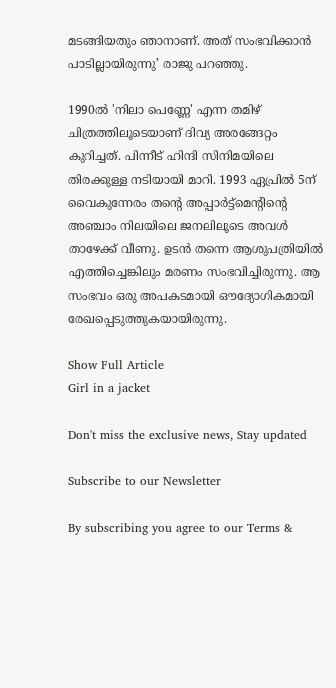മടങ്ങിയതും ഞാനാണ്. അത് സംഭവിക്കാൻ പാടില്ലായിരുന്നു’ രാജു പറഞ്ഞു.

1990ൽ 'നിലാ പെണ്ണേ' എന്ന തമിഴ് ചിത്രത്തിലൂടെയാണ് ദിവ്യ അരങ്ങേറ്റം കുറിച്ചത്. പിന്നീട് ഹിന്ദി സിനിമയിലെ തിരക്കുള്ള നടിയായി മാറി. 1993 ഏപ്രിൽ 5ന് വൈകുന്നേരം തന്റെ അപ്പാർട്ട്‌മെന്റിന്റെ അഞ്ചാം നിലയിലെ ജനലിലൂടെ അവൾ താഴേക്ക് വീണു. ഉടൻ തന്നെ ആശുപത്രിയിൽ എത്തിച്ചെങ്കിലും മരണം സംഭവിച്ചിരുന്നു. ആ സംഭവം ഒരു അപകടമായി ഔദ്യോഗികമായി രേഖപ്പെടുത്തുകയായിരുന്നു.

Show Full Article
Girl in a jacket

Don't miss the exclusive news, Stay updated

Subscribe to our Newsletter

By subscribing you agree to our Terms &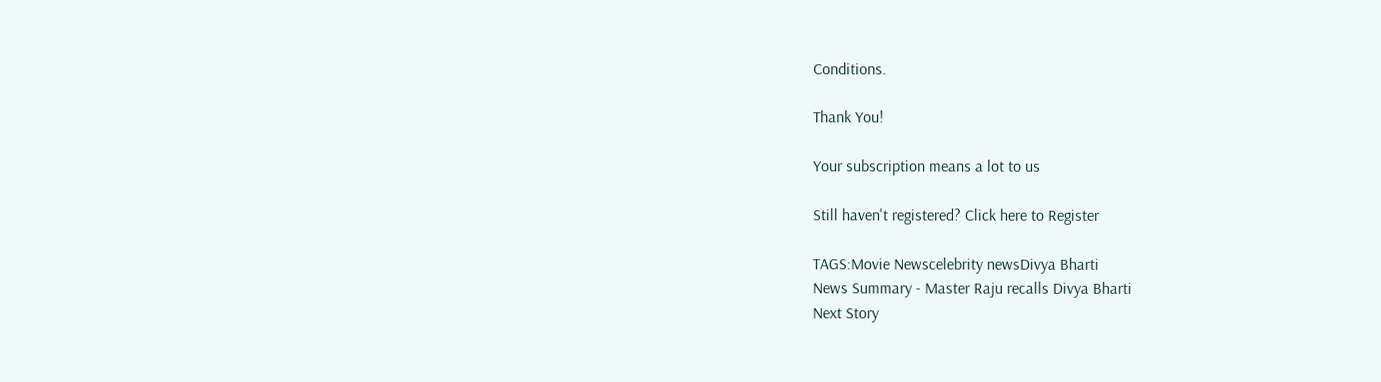Conditions.

Thank You!

Your subscription means a lot to us

Still haven't registered? Click here to Register

TAGS:Movie Newscelebrity newsDivya Bharti
News Summary - Master Raju recalls Divya Bharti
Next Story